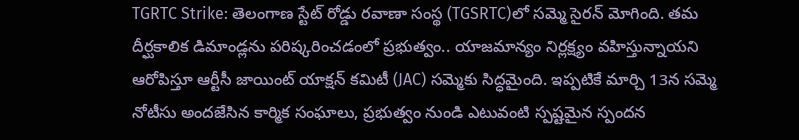TGRTC Strike: తెలంగాణ స్టేట్ రోడ్డు రవాణా సంస్థ (TGSRTC)లో సమ్మె సైరన్ మోగింది. తమ దీర్ఘకాలిక డిమాండ్లను పరిష్కరించడంలో ప్రభుత్వం.. యాజమాన్యం నిర్లక్ష్యం వహిస్తున్నాయని ఆరోపిస్తూ ఆర్టీసీ జాయింట్ యాక్షన్ కమిటీ (JAC) సమ్మెకు సిద్ధమైంది. ఇప్పటికే మార్చి 13న సమ్మె నోటీసు అందజేసిన కార్మిక సంఘాలు, ప్రభుత్వం నుండి ఎటువంటి స్పష్టమైన స్పందన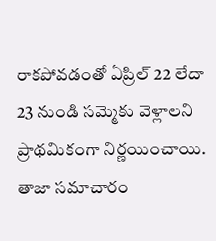రాకపోవడంతో ఏప్రిల్ 22 లేదా 23 నుండి సమ్మెకు వెళ్లాలని ప్రాథమికంగా నిర్ణయించాయి. తాజా సమాచారం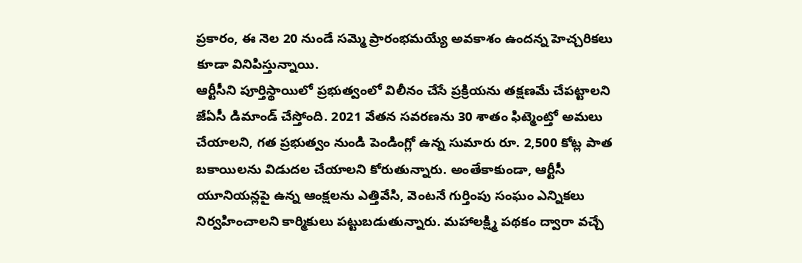ప్రకారం, ఈ నెల 20 నుండే సమ్మె ప్రారంభమయ్యే అవకాశం ఉందన్న హెచ్చరికలు కూడా వినిపిస్తున్నాయి.
ఆర్టీసీని పూర్తిస్థాయిలో ప్రభుత్వంలో విలీనం చేసే ప్రక్రియను తక్షణమే చేపట్టాలని జేఏసీ డిమాండ్ చేస్తోంది. 2021 వేతన సవరణను 30 శాతం ఫిట్మెంట్తో అమలు చేయాలని, గత ప్రభుత్వం నుండి పెండింగ్లో ఉన్న సుమారు రూ. 2,500 కోట్ల పాత బకాయిలను విడుదల చేయాలని కోరుతున్నారు. అంతేకాకుండా, ఆర్టీసీ యూనియన్లపై ఉన్న ఆంక్షలను ఎత్తివేసి, వెంటనే గుర్తింపు సంఘం ఎన్నికలు నిర్వహించాలని కార్మికులు పట్టుబడుతున్నారు. మహాలక్ష్మి పథకం ద్వారా వచ్చే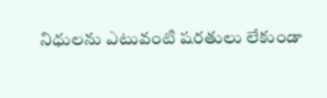నిధులను ఎటువంటి షరతులు లేకుండా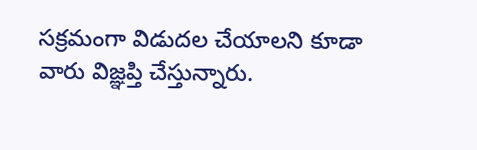సక్రమంగా విడుదల చేయాలని కూడా వారు విజ్ఞప్తి చేస్తున్నారు.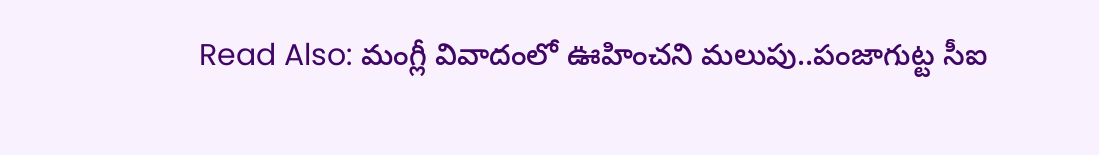Read Also: మంగ్లీ వివాదంలో ఊహించని మలుపు..పంజాగుట్ట సీఐ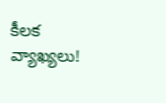కీలక వ్యాఖ్యలు!